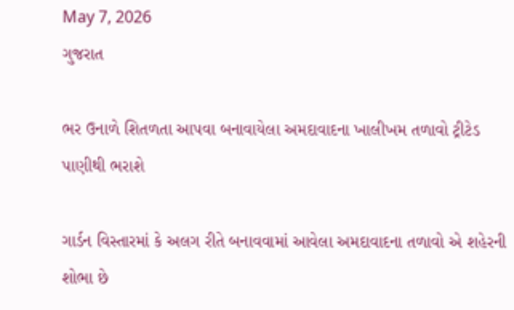May 7, 2026
ગુજરાત

ભર ઉનાળે શિતળતા આપવા બનાવાયેલા અમદાવાદના ખાલીખમ તળાવો ટ્રીટેડ પાણીથી ભરાશે

ગાર્ડન વિસ્તારમાં કે અલગ રીતે બનાવવામાં આવેલા અમદાવાદના તળાવો એ શહેરની શોભા છે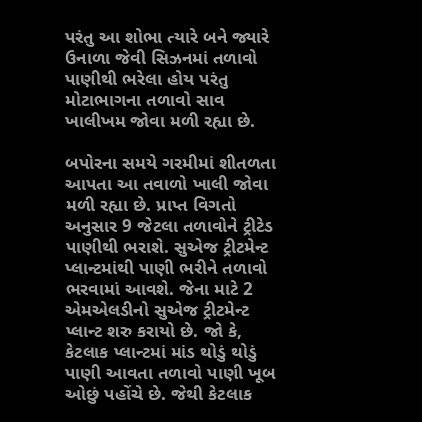પરંતુ આ શોભા ત્યારે બને જ્યારે ઉનાળા જેવી સિઝનમાં તળાવો પાણીથી ભરેલા હોય પરંતુ મોટાભાગના તળાવો સાવ ખાલીખમ જોવા મળી રહ્યા છે.

બપોરના સમયે ગરમીમાં શીતળતા આપતા આ તવાળો ખાલી જોવા મળી રહ્યા છે. પ્રાપ્ત વિગતો અનુસાર 9 જેટલા તળાવોને ટ્રીટેડ પાણીથી ભરાશે. સુએજ ટ્રીટમેન્ટ પ્લાન્ટમાંથી પાણી ભરીને તળાવો ભરવામાં આવશે. જેના માટે 2 એમએલડીનો સુએજ ટ્રીટમેન્ટ પ્લાન્ટ શરુ કરાયો છે. જો કે, કેટલાક પ્લાન્ટમાં માંડ થોડું થોડું પાણી આવતા તળાવો પાણી ખૂબ ઓછું પહોંચે છે. જેથી કેટલાક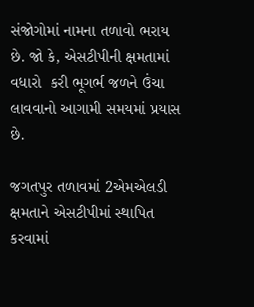સંજોગોમાં નામના તળાવો ભરાય છે. જો કે, એસટીપીની ક્ષમતામાં વધારો  કરી ભૂગર્ભ જળને ઉંચા લાવવાનો આગામી સમયમાં પ્રયાસ છે.

જગતપુર તળાવમાં 2એમએલડી ક્ષમતાને એસટીપીમાં સ્થાપિત કરવામાં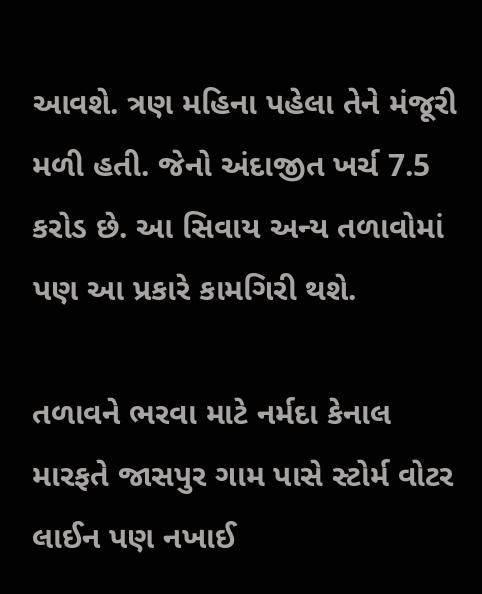આવશે. ત્રણ મહિના પહેલા તેને મંજૂરી મળી હતી. જેનો અંદાજીત ખર્ચ 7.5 કરોડ છે. આ સિવાય અન્ય તળાવોમાં પણ આ પ્રકારે કામગિરી થશે.

તળાવને ભરવા માટે નર્મદા કેનાલ મારફતે જાસપુર ગામ પાસે સ્ટોર્મ વોટર લાઈન પણ નખાઈ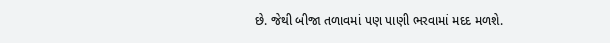છે. જેથી બીજા તળાવમાં પણ પાણી ભરવામાં મદદ મળશે.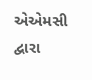એએમસી દ્વારા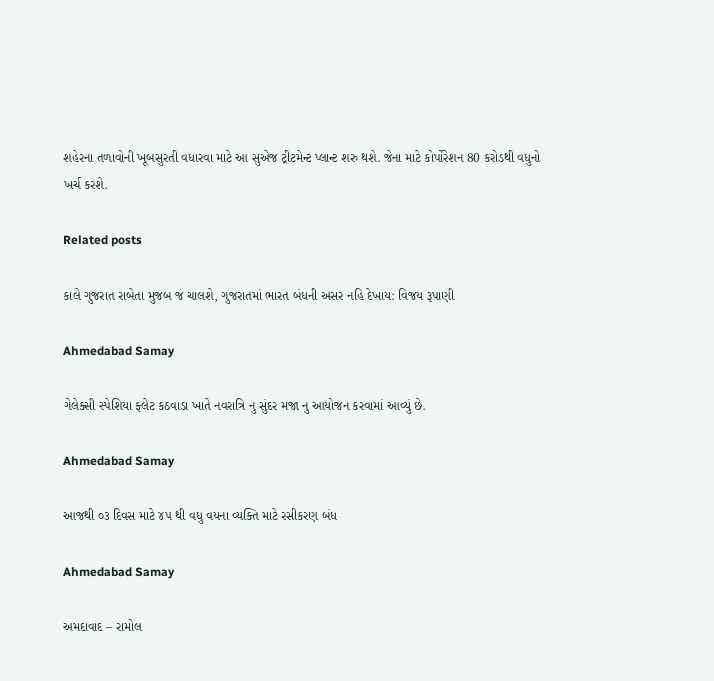શહેરના તળાવોની ખૂબસુરતી વધારવા માટે આ સુએજ ટ્રીટમેન્ટ પ્લાન્ટ શરુ થશે. જેના માટે કોર્પોરેશન 80 કરોડથી વધુનો ખર્ચ કરશે.

Related posts

કાલે ગુજરાત રાબેતા મુજબ જ ચાલશે, ગુજરાતમાં ભારત બંધની અસર નહિ દેખાય: વિજય રૂપાણી

Ahmedabad Samay

ગેલેક્સી સ્પેશિયા ફ્લેટ કઠવાડા ખાતે નવરાત્રિ નુ સુંદર મજા નુ આયોજન કરવામાં આવ્યું છે.

Ahmedabad Samay

આજથી ૦૩ દિવસ માટે ૪૫ થી વધુ વયના વ્યક્તિ માટે રસીકરણ બંધ

Ahmedabad Samay

અમદાવાદ – રામોલ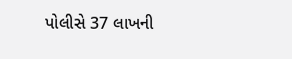પોલીસે 37 લાખની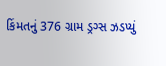કિંમતનું 376 ગ્રામ ડ્રગ્સ ઝડપ્યું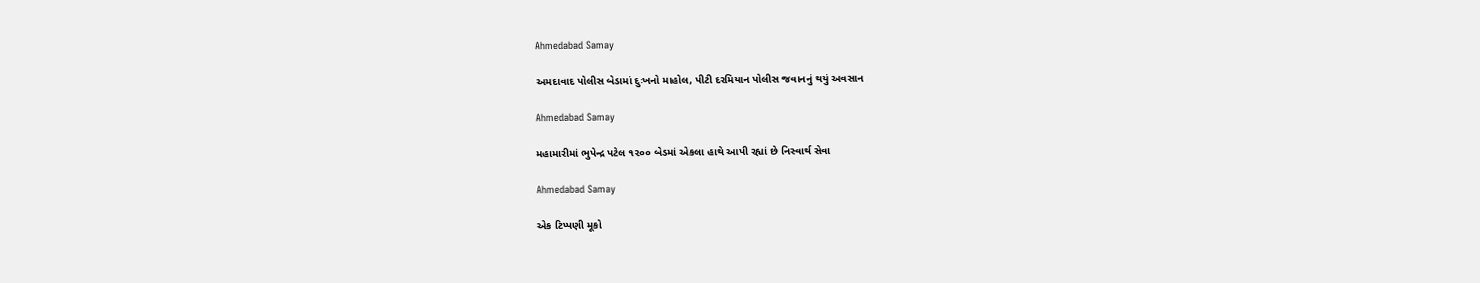Ahmedabad Samay

અમદાવાદ પોલીસ બેડામાં દુઃખનો માહોલ, પીટી દરમિયાન પોલીસ જવાનનું થયું અવસાન

Ahmedabad Samay

મહામારીમાં ભુપેન્દ્ર પટેલ ૧૨૦૦ બેડમાં એકલા હાથે આપી રહ્યાં છે નિસ્વાર્થ સેવા

Ahmedabad Samay

એક ટિપ્પણી મૂકો